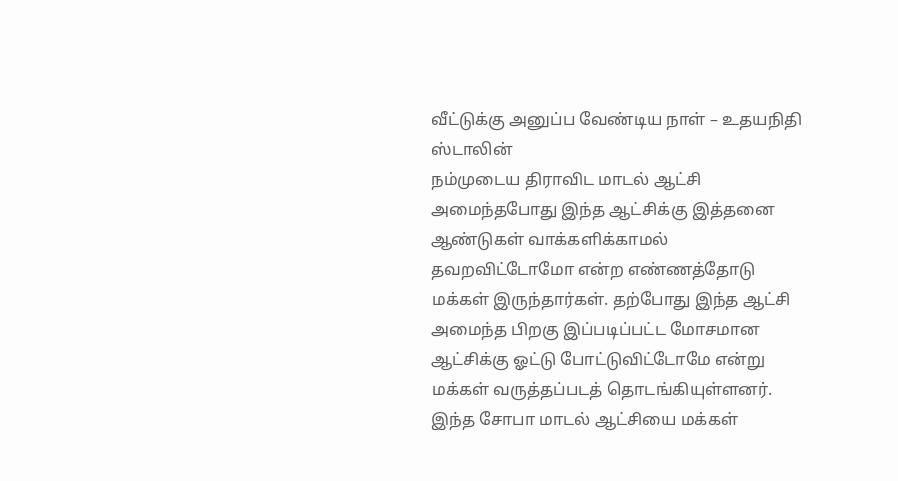வீட்டுக்கு அனுப்ப வேண்டிய நாள் – உதயநிதி ஸ்டாலின்
நம்முடைய திராவிட மாடல் ஆட்சி அமைந்தபோது இந்த ஆட்சிக்கு இத்தனை ஆண்டுகள் வாக்களிக்காமல் தவறவிட்டோமோ என்ற எண்ணத்தோடு மக்கள் இருந்தார்கள். தற்போது இந்த ஆட்சி அமைந்த பிறகு இப்படிப்பட்ட மோசமான ஆட்சிக்கு ஓட்டு போட்டுவிட்டோமே என்று மக்கள் வருத்தப்படத் தொடங்கியுள்ளனர்.
இந்த சோபா மாடல் ஆட்சியை மக்கள்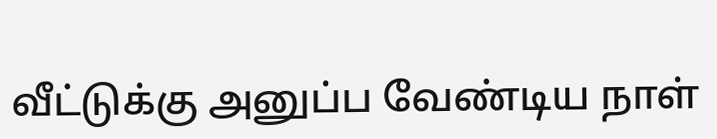வீட்டுக்கு அனுப்ப வேண்டிய நாள்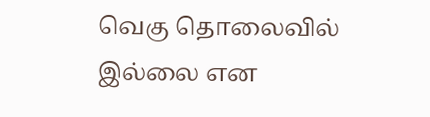வெகு தொலைவில் இல்லை என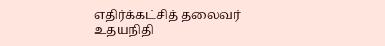எதிர்க்கட்சித் தலைவர் உதயநிதி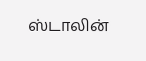ஸ்டாலின்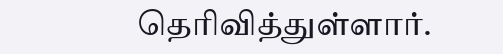தெரிவித்துள்ளார்.